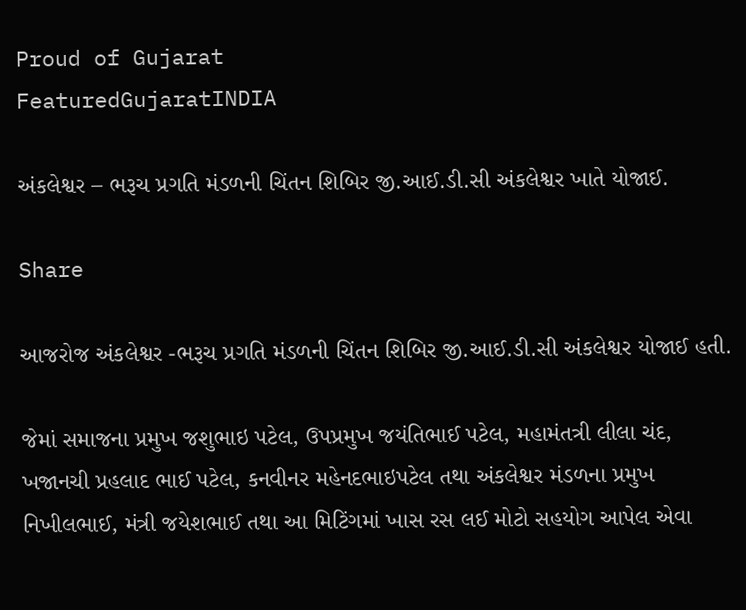Proud of Gujarat
FeaturedGujaratINDIA

અંકલેશ્વર – ભરૂચ પ્રગતિ મંડળની ચિંતન શિબિર જી.આઈ.ડી.સી અંકલેશ્વર ખાતે યોજાઈ.

Share

આજરોજ અંકલેશ્વર -ભરૂચ પ્રગતિ મંડળની ચિંતન શિબિર જી.આઈ.ડી.સી અંકલેશ્વર યોજાઈ હતી.

જેમાં સમાજના પ્રમુખ જશુભાઇ પટેલ, ઉપપ્રમુખ જયંતિભાઈ પટેલ, મહામંતત્રી લીલા ચંદ, ખજાનચી પ્રહલાદ ભાઈ પટેલ, કનવીનર મહેનદભાઇપટેલ તથા અંકલેશ્વર મંડળના પ્રમુખ નિખીલભાઈ, મંત્રી જયેશભાઈ તથા આ મિટિંગમાં ખાસ રસ લઈ મોટો સહયોગ આપેલ એવા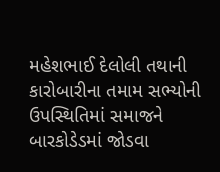મહેશભાઈ દેલોલી તથાની કારોબારીના તમામ સભ્યોની ઉપસ્થિતિમાં સમાજને બારકોડેડમાં જોડવા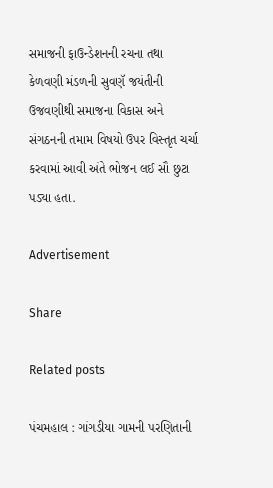સમાજની ફાઉન્ડેશનની રચના તથા કેળવણી મંડળની સુવણૅ જયંતીની ઉજવણીથી સમાજના વિકાસ અને સંગઠનની તમામ વિષયો ઉપર વિસ્તૃત ચર્ચા કરવામાં આવી અંતે ભોજન લઈ સૌ છુટા પડ્યા હતા.

Advertisement

Share

Related posts

પંચમહાલ : ગાંગડીયા ગામની પરણિતાની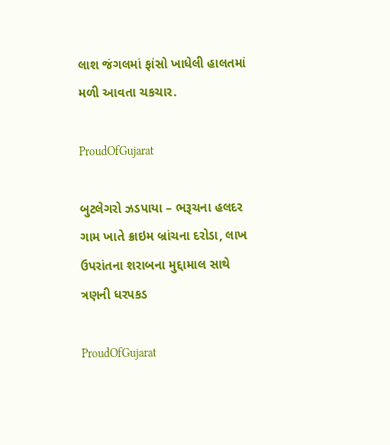લાશ જંગલમાં ફાંસો ખાધેલી હાલતમાં મળી આવતા ચકચાર.

ProudOfGujarat

બુટલેગરો ઝડપાયા – ભરૂચના હલદર ગામ ખાતે ક્રાઇમ બ્રાંચના દરોડા, લાખ ઉપરાંતના શરાબના મુદ્દામાલ સાથે ત્રણની ધરપકડ

ProudOfGujarat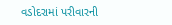વડોદરામાં પરીવારની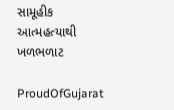સામૂહીક આત્મહત્યાથી ખળભળાટ

ProudOfGujarat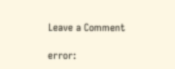Leave a Comment

error: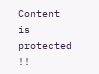Content is protected !!